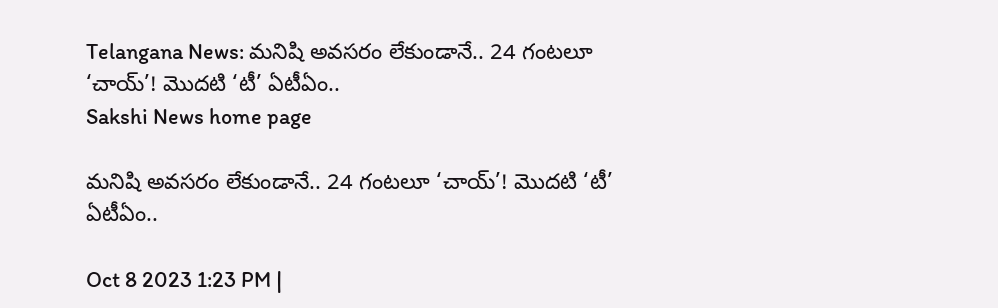Telangana News: మనిషి అవసరం లేకుండానే.. 24 గంటలూ ‘చాయ్‌’! మొదటి ‘టీ’ ఏటీఏం..
Sakshi News home page

మనిషి అవసరం లేకుండానే.. 24 గంటలూ ‘చాయ్‌’! మొదటి ‘టీ’ ఏటీఏం..

Oct 8 2023 1:23 PM |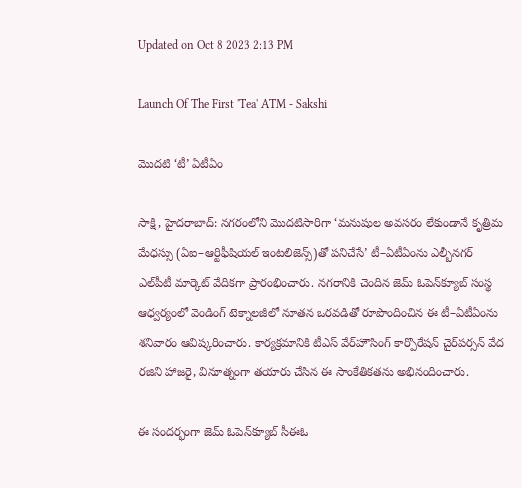Updated on Oct 8 2023 2:13 PM

Launch Of The First 'Tea' ATM - Sakshi

మొదటి ‘టీ’ ఏటీఏం

సాక్షి, హైదరాబాద్‌: నగరంలోని మొదటిసారిగా ‘మనుషుల అవసరం లేకుండానే కృత్రిమ మేధస్సు (ఏఐ–ఆర్టిఫీషియల్‌ ఇంటలిజెన్స్‌)తో పనిచేసే’ టీ–ఏటీఏంను ఎల్బీనగర్‌ ఎల్‌పీటీ మార్కెట్‌ వేదికగా ప్రారంభించారు. నగరానికి చెందిన జెమ్‌ ఓపెన్‌క్యూబ్‌ సంస్థ ఆధ్వర్యంలో వెండింగ్‌ టెక్నాలజీలో నూతన ఒరవడితో రూపొందించిన ఈ టీ–ఏటీఏంను శనివారం ఆవిష్కరించారు. కార్యక్రమానికి టీఎస్‌ వేర్‌హౌసింగ్‌ కార్పొరేషన్‌ చైర్‌పర్సన్‌ వేద రజిని హాజరై, వినూత్నంగా తయారు చేసిన ఈ సాంకేతికతను అభినందించారు.

ఈ సందర్భంగా జెమ్‌ ఓపెన్‌క్యూబ్‌ సీఈఓ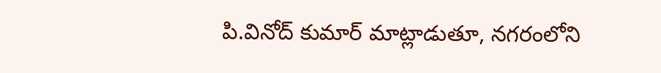పి.వినోద్‌ కుమార్‌ మాట్లాడుతూ, నగరంలోని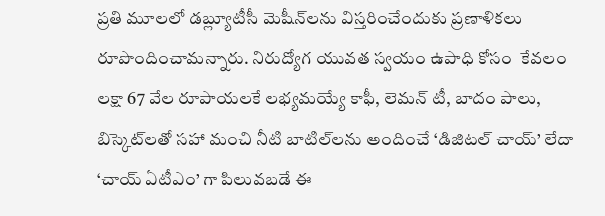ప్రతి మూలలో డబ్ల్యూటీసీ మెషీన్‌లను విస్తరించేందుకు ప్రణాళికలు రూపొందించామన్నారు. నిరుద్యోగ యువత స్వయం ఉపాధి కోసం  కేవలం లక్షా 67 వేల రూపాయలకే లభ్యమయ్యే కాఫీ, లెమన్‌ టీ, బాదం పాలు, బిస్కెట్‌లతో సహా మంచి నీటి బాటిల్‌లను అందించే ‘డిజిటల్‌ చాయ్‌’ లేదా ‘చాయ్‌ ఏటీఎం’ గా పిలువబడే ఈ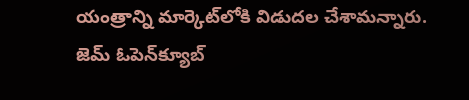యంత్రాన్ని మార్కెట్‌లోకి విడుదల చేశామన్నారు.  జెమ్‌ ఓపెన్‌క్యూబ్‌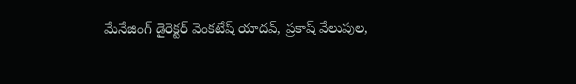మేనేజింగ్‌ డైరెక్టర్‌ వెంకటేష్‌ యాదవ్, ప్రకాష్‌ వేలుపుల,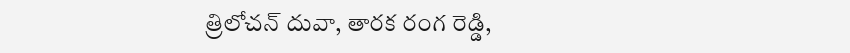త్రిలోచన్‌ దువా, తారక రంగ రెడ్డి,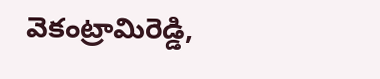వెకంట్రామిరెడ్డి,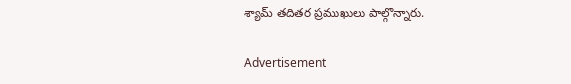శ్యామ్‌ తదితర ప్రముఖులు పాల్గొన్నారు.

Advertisement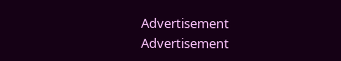Advertisement
Advertisement